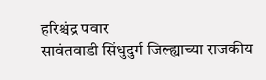हरिश्चंद्र पवार
सावंतवाडी सिंधुदुर्ग जिल्ह्याच्या राजकीय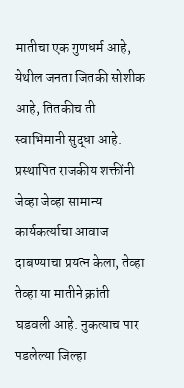मातीचा एक गुणधर्म आहे, येथील जनता जितकी सोशीक आहे, तितकीच ती स्वाभिमानी सुद्धा आहे. प्रस्थापित राजकीय शक्तींनी जेव्हा जेव्हा सामान्य कार्यकर्त्याचा आवाज दाबण्याचा प्रयत्न केला, तेव्हा तेव्हा या मातीने क्रांती घडवली आहे. नुकत्याच पार पडलेल्या जिल्हा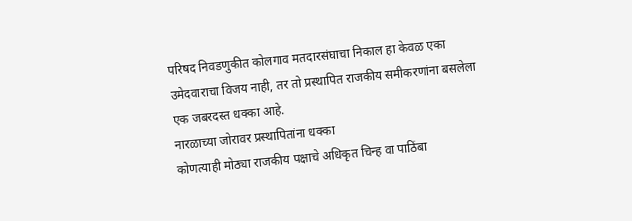परिषद निवडणुकीत कोलगाव मतदारसंघाचा निकाल हा केवळ एका उमेदवाराचा विजय नाही, तर तो प्रस्थापित राजकीय समीकरणांना बसलेला एक जबरदस्त धक्का आहे.
नारळाच्या जोरावर प्रस्थापितांना धक्का
कोणत्याही मोठ्या राजकीय पक्षाचे अधिकृत चिन्ह वा पाठिंबा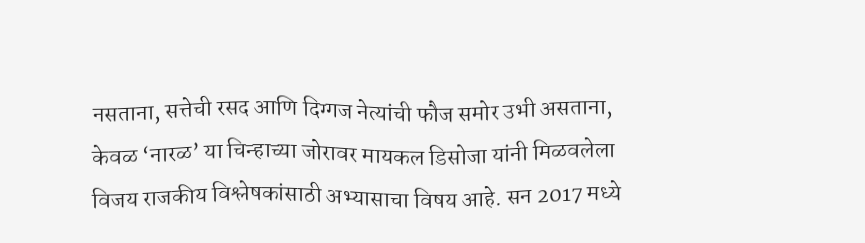नसताना, सत्तेची रसद आणि दिग्गज नेत्यांची फौज समोर उभी असताना, केवळ ‘नारळ’ या चिन्हाच्या जोरावर मायकल डिसोजा यांनी मिळवलेला विजय राजकीय विश्लेषकांसाठी अभ्यासाचा विषय आहे. सन 2017 मध्ये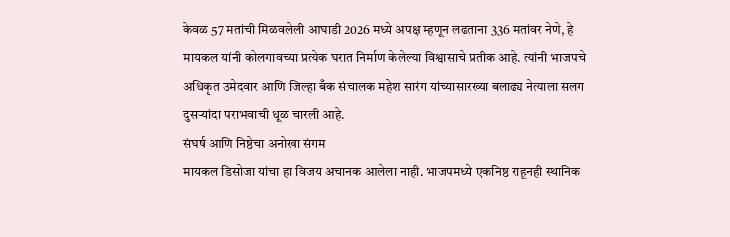केवळ 57 मतांची मिळवलेली आघाडी 2026 मध्ये अपक्ष म्हणून लढताना 336 मतांवर नेणे, हे मायकल यांनी कोलगावच्या प्रत्येक घरात निर्माण केलेल्या विश्वासाचे प्रतीक आहे. त्यांनी भाजपचे अधिकृत उमेदवार आणि जिल्हा बँक संचालक महेश सारंग यांच्यासारख्या बलाढ्य नेत्याला सलग दुसऱ्यांदा पराभवाची धूळ चारली आहे.
संघर्ष आणि निष्ठेचा अनोखा संगम
मायकल डिसोजा यांचा हा विजय अचानक आलेला नाही. भाजपमध्ये एकनिष्ठ राहूनही स्थानिक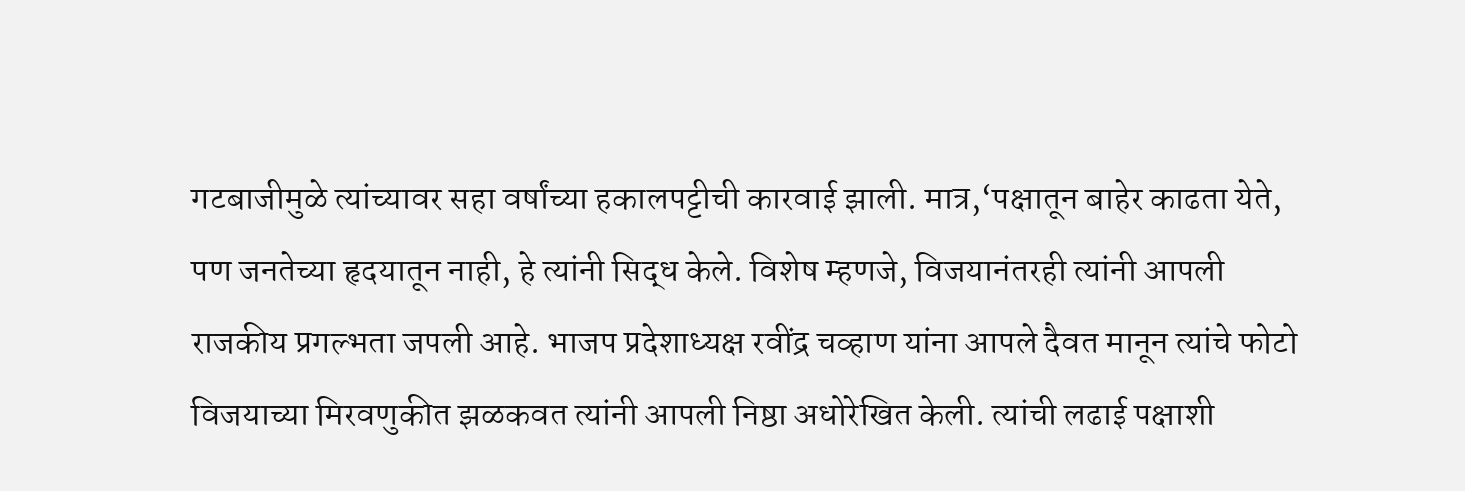गटबाजीमुळे त्यांच्यावर सहा वर्षांच्या हकालपट्टीची कारवाई झाली. मात्र,‘पक्षातून बाहेर काढता येते, पण जनतेच्या हृदयातून नाही, हे त्यांनी सिद्ध केले. विशेष म्हणजे, विजयानंतरही त्यांनी आपली राजकीय प्रगल्भता जपली आहे. भाजप प्रदेशाध्यक्ष रवींद्र चव्हाण यांना आपले दैवत मानून त्यांचे फोटो विजयाच्या मिरवणुकीत झळकवत त्यांनी आपली निष्ठा अधोरेखित केली. त्यांची लढाई पक्षाशी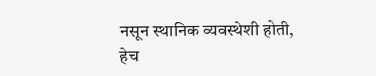नसून स्थानिक व्यवस्थेशी होती, हेच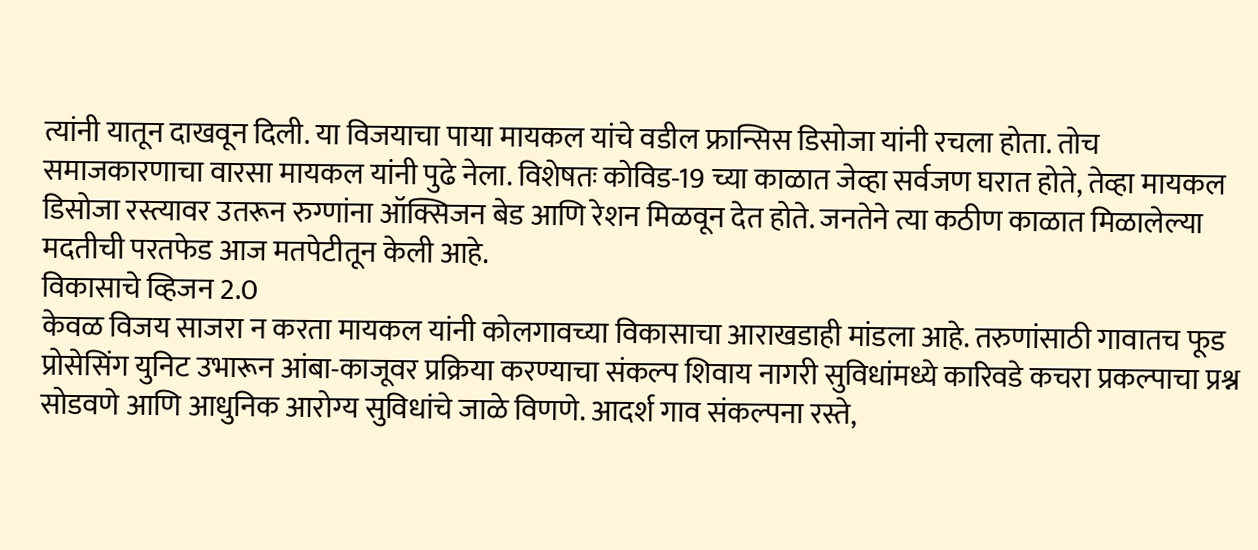त्यांनी यातून दाखवून दिली. या विजयाचा पाया मायकल यांचे वडील फ्रान्सिस डिसोजा यांनी रचला होता. तोच समाजकारणाचा वारसा मायकल यांनी पुढे नेला. विशेषतः कोविड-19 च्या काळात जेव्हा सर्वजण घरात होते, तेव्हा मायकल डिसोजा रस्त्यावर उतरून रुग्णांना ऑक्सिजन बेड आणि रेशन मिळवून देत होते. जनतेने त्या कठीण काळात मिळालेल्या मदतीची परतफेड आज मतपेटीतून केली आहे.
विकासाचे व्हिजन 2.0
केवळ विजय साजरा न करता मायकल यांनी कोलगावच्या विकासाचा आराखडाही मांडला आहे. तरुणांसाठी गावातच फूड प्रोसेसिंग युनिट उभारून आंबा-काजूवर प्रक्रिया करण्याचा संकल्प शिवाय नागरी सुविधांमध्ये कारिवडे कचरा प्रकल्पाचा प्रश्न सोडवणे आणि आधुनिक आरोग्य सुविधांचे जाळे विणणे. आदर्श गाव संकल्पना रस्ते,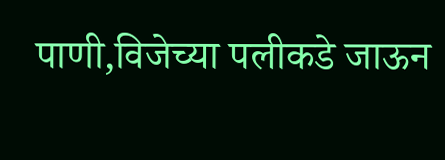पाणी,विजेच्या पलीकडे जाऊन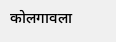कोलगावला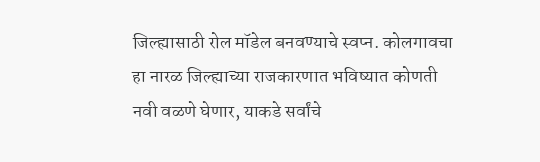जिल्ह्यासाठी रोल मॉडेल बनवण्याचे स्वप्न. कोलगावचा हा नारळ जिल्ह्याच्या राजकारणात भविष्यात कोणती नवी वळणे घेणार, याकडे सर्वांचे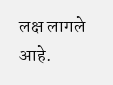लक्ष लागले आहे.